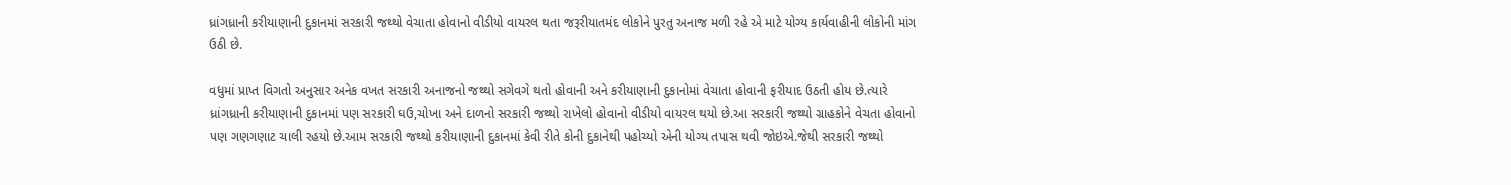ધ્રાંગધ્રાની કરીયાણાની દુકાનમાં સરકારી જથ્થો વેચાતા હોવાનો વીડીયો વાયરલ થતા જરૂરીયાતમંદ લોકોને પુરતુ અનાજ મળી રહે એ માટે યોગ્ય કાર્યવાહીની લોકોની માંગ ઉઠી છે.

વધુમાં પ્રાપ્ત વિગતો અનુસાર અનેક વખત સરકારી અનાજનો જથ્થો સગેવગે થતો હોવાની અને કરીયાણાની દુકાનોમાં વેચાતા હોવાની ફરીયાદ ઉઠતી હોય છે.ત્યારે ધ્રાંગધ્રાની કરીયાણાની દુકાનમાં પણ સરકારી ઘઉ,ચોખા અને દાળનો સરકારી જથ્થો રાખેલો હોવાનો વીડીયો વાયરલ થયો છે.આ સરકારી જથ્થો ગ્રાહકોને વેચતા હોવાનો પણ ગણગણાટ ચાલી રહયો છે.આમ સરકારી જથ્થો કરીયાણાની દુકાનમાં કેવી રીતે કોની દુકાનેથી પહોચ્યો એની યોગ્ય તપાસ થવી જોઇએ.જેથી સરકારી જથ્થો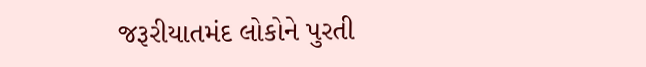જરૂરીયાતમંદ લોકોને પુરતી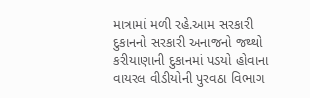માત્રામાં મળી રહે.આમ સરકારી દુકાનનો સરકારી અનાજનો જથ્થો કરીયાણાની દુકાનમાં પડયો હોવાના વાયરલ વીડીયોની પુરવઠા વિભાગ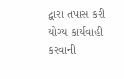દ્વારા તપાસ કરી યોગ્ય કાર્યવાહી કરવાની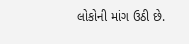લોકોની માંગ ઉઠી છે.